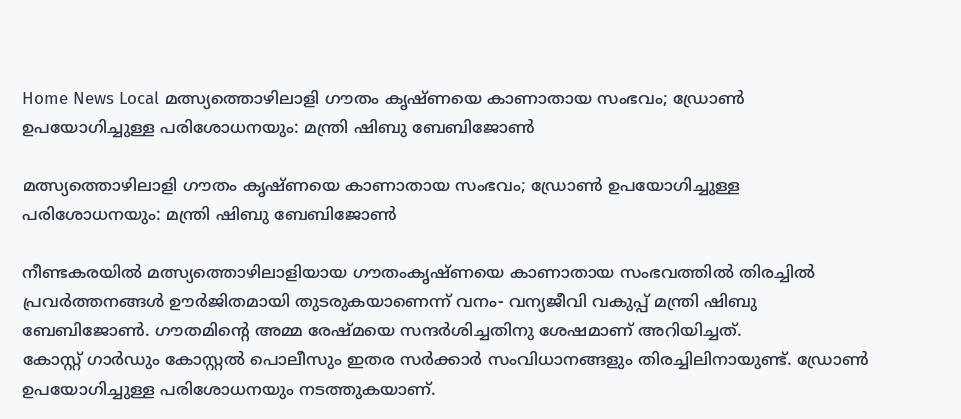Home News Local മത്സ്യത്തൊഴിലാളി ഗൗതം കൃഷ്ണയെ കാണാതായ സംഭവം; ഡ്രോണ്‍ ഉപയോഗിച്ചുള്ള പരിശോധനയും: മന്ത്രി ഷിബു ബേബിജോണ്‍

മത്സ്യത്തൊഴിലാളി ഗൗതം കൃഷ്ണയെ കാണാതായ സംഭവം; ഡ്രോണ്‍ ഉപയോഗിച്ചുള്ള പരിശോധനയും: മന്ത്രി ഷിബു ബേബിജോണ്‍

നീണ്ടകരയില്‍ മത്സ്യത്തൊഴിലാളിയായ ഗൗതംകൃഷ്ണയെ കാണാതായ സംഭവത്തില്‍ തിരച്ചില്‍ പ്രവര്‍ത്തനങ്ങള്‍ ഊര്‍ജിതമായി തുടരുകയാണെന്ന് വനം- വന്യജീവി വകുപ്പ് മന്ത്രി ഷിബു ബേബിജോണ്‍. ഗൗതമിന്റെ അമ്മ രേഷ്മയെ സന്ദര്‍ശിച്ചതിനു ശേഷമാണ് അറിയിച്ചത്.
കോസ്റ്റ് ഗാര്‍ഡും കോസ്റ്റല്‍ പൊലീസും ഇതര സര്‍ക്കാര്‍ സംവിധാനങ്ങളും തിരച്ചിലിനായുണ്ട്. ഡ്രോണ്‍ ഉപയോഗിച്ചുള്ള പരിശോധനയും നടത്തുകയാണ്.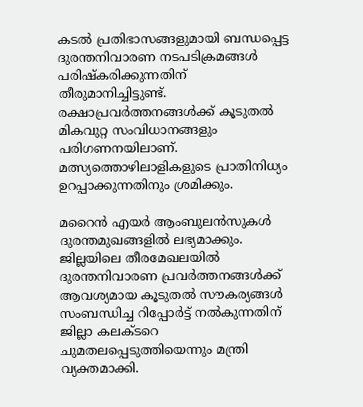കടല്‍ പ്രതിഭാസങ്ങളുമായി ബന്ധപ്പെട്ട ദുരന്തനിവാരണ നടപടിക്രമങ്ങള്‍ പരിഷ്‌കരിക്കുന്നതിന് തീരുമാനിച്ചിട്ടുണ്ട്. രക്ഷാപ്രവര്‍ത്തനങ്ങള്‍ക്ക് കൂടുതല്‍ മികവുറ്റ സംവിധാനങ്ങളും പരിഗണനയിലാണ്. മത്സ്യത്തൊഴിലാളികളുടെ പ്രാതിനിധ്യം ഉറപ്പാക്കുന്നതിനും ശ്രമിക്കും.

മറൈന്‍ എയര്‍ ആംബുലന്‍സുകള്‍ ദുരന്തമുഖങ്ങളില്‍ ലഭ്യമാക്കും. ജില്ലയിലെ തീരമേഖലയില്‍ ദുരന്തനിവാരണ പ്രവര്‍ത്തനങ്ങള്‍ക്ക് ആവശ്യമായ കൂടുതല്‍ സൗകര്യങ്ങള്‍ സംബന്ധിച്ച റിപ്പോര്‍ട്ട് നല്‍കുന്നതിന് ജില്ലാ കലക്ടറെ ചുമതലപ്പെടുത്തിയെന്നും മന്ത്രി വ്യക്തമാക്കി.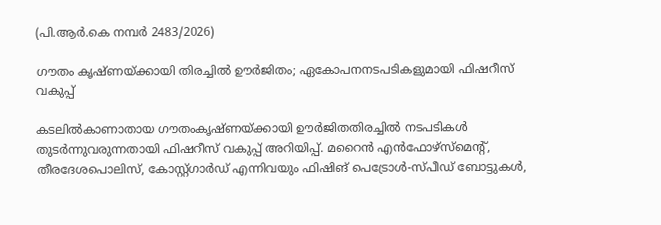(പി.ആര്‍.കെ നമ്പര്‍ 2483/2026)

ഗൗതം കൃഷ്ണയ്ക്കായി തിരച്ചില്‍ ഊര്‍ജിതം; ഏകോപനനടപടികളുമായി ഫിഷറീസ് വകുപ്പ്

കടലില്‍കാണാതായ ഗൗതംകൃഷ്ണയ്ക്കായി ഊര്‍ജിതതിരച്ചില്‍ നടപടികള്‍ തുടര്‍ന്നുവരുന്നതായി ഫിഷറീസ് വകുപ്പ് അറിയിപ്പ്. മറൈന്‍ എന്‍ഫോഴ്സ്മെന്റ്, തീരദേശപൊലിസ്, കോസ്റ്റ്ഗാര്‍ഡ് എന്നിവയും ഫിഷിങ് പെട്രോള്‍-സ്പീഡ് ബോട്ടുകള്‍,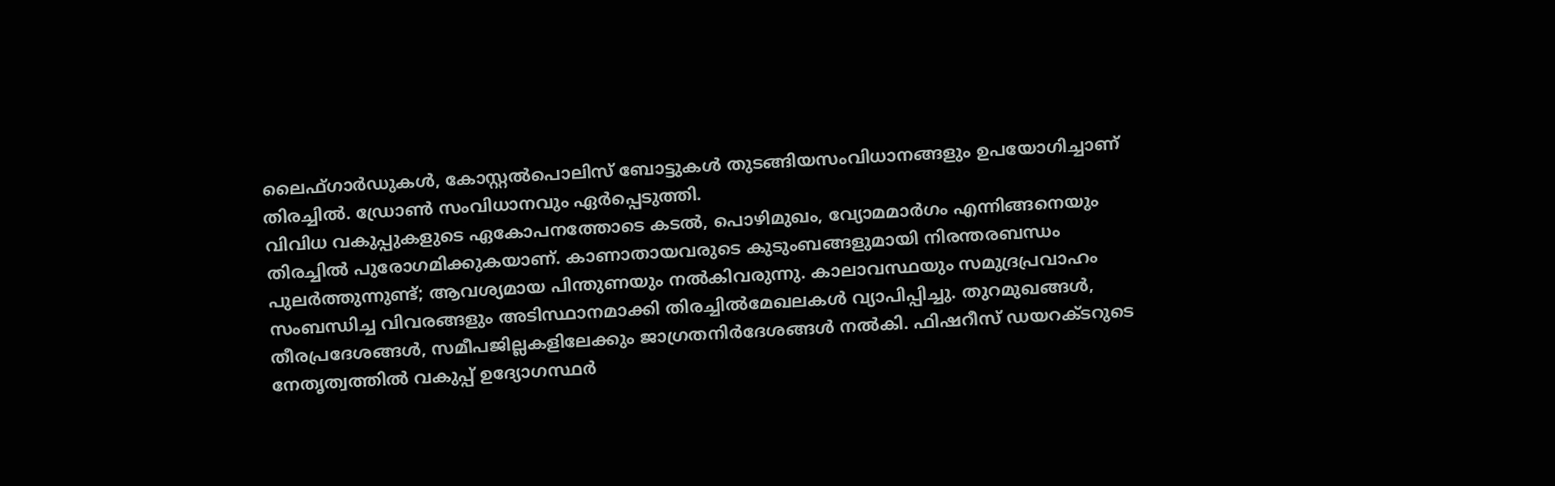ലൈഫ്ഗാര്‍ഡുകള്‍, കോസ്റ്റല്‍പൊലിസ് ബോട്ടുകള്‍ തുടങ്ങിയസംവിധാനങ്ങളും ഉപയോഗിച്ചാണ് തിരച്ചില്‍. ഡ്രോണ്‍ സംവിധാനവും ഏര്‍പ്പെടുത്തി.
വിവിധ വകുപ്പുകളുടെ ഏകോപനത്തോടെ കടല്‍, പൊഴിമുഖം, വ്യോമമാര്‍ഗം എന്നിങ്ങനെയും തിരച്ചില്‍ പുരോഗമിക്കുകയാണ്. കാണാതായവരുടെ കുടുംബങ്ങളുമായി നിരന്തരബന്ധം പുലര്‍ത്തുന്നുണ്ട്; ആവശ്യമായ പിന്തുണയും നല്‍കിവരുന്നു. കാലാവസ്ഥയും സമുദ്രപ്രവാഹം സംബന്ധിച്ച വിവരങ്ങളും അടിസ്ഥാനമാക്കി തിരച്ചില്‍മേഖലകള്‍ വ്യാപിപ്പിച്ചു. തുറമുഖങ്ങള്‍, തീരപ്രദേശങ്ങള്‍, സമീപജില്ലകളിലേക്കും ജാഗ്രതനിര്‍ദേശങ്ങള്‍ നല്‍കി. ഫിഷറീസ് ഡയറക്ടറുടെ നേതൃത്വത്തില്‍ വകുപ്പ് ഉദ്യോഗസ്ഥര്‍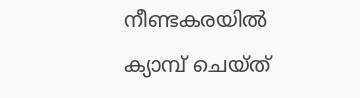നീണ്ടകരയില്‍ ക്യാമ്പ് ചെയ്ത്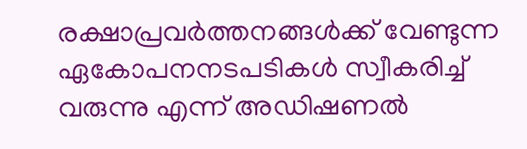രക്ഷാപ്രവര്‍ത്തനങ്ങള്‍ക്ക് വേണ്ടുന്ന ഏകോപനനടപടികള്‍ സ്വീകരിച്ച് വരുന്നു എന്ന് അഡിഷണല്‍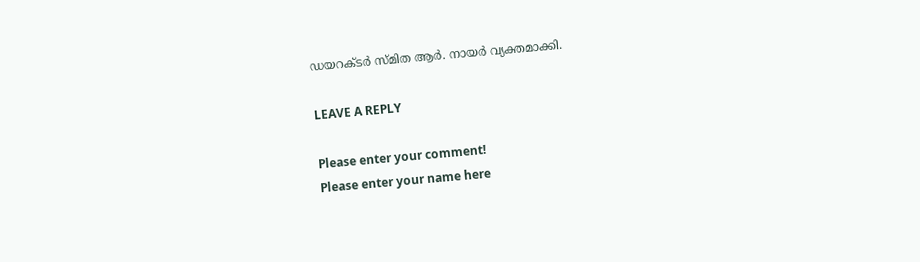ഡയറക്ടര്‍ സ്മിത ആര്‍. നായര്‍ വ്യക്തമാക്കി.

LEAVE A REPLY

Please enter your comment!
Please enter your name here